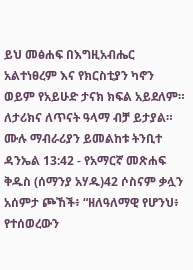ይህ መፅሐፍ በእግዚአብሔር አልተነፀረም እና የክርስቲያን ካኖን ወይም የአይሁድ ታናክ ክፍል አይደለም። ለታሪክና ለጥናት ዓላማ ብቻ ይታያል። ሙሉ ማብራሪያን ይመልከቱ ትንቢተ ዳንኤል 13:42 - የአማርኛ መጽሐፍ ቅዱስ (ሰማንያ አሃዱ)42 ሶስናም ቃሏን አሰምታ ጮኸች፥ “ዘለዓለማዊ የሆንህ፥ የተሰወረውን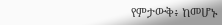የምታውቅ፥ ከመሆኑ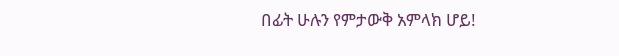በፊት ሁሉን የምታውቅ አምላክ ሆይ!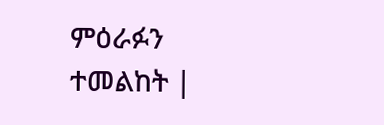ምዕራፉን ተመልከት |